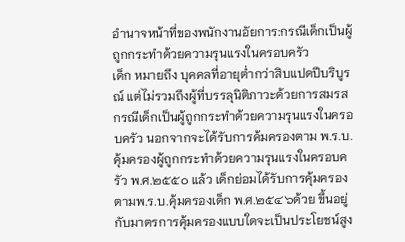อำนาจหน้าที่ของพนักงานอัยการ:กรณีเด็กเป็นผู้ถูกกระทำด้วยความรุนแรงในครอบครัว
เด็ก หมายถึง บุคคลที่อายุต่ำกว่าสิบแปดปีบริบูรณ์ แต่ไม่รวมถึงผู้ที่บรรลุนิติภาวะด้วยการสมรส
กรณีเด็กเป็นผู้ถูกกระทำด้วยความรุนแรงในครอบครัว นอกจากจะได้รับการค้มครองตาม พ.ร.บ.คุ้มครองผู้ถูกกระทำด้วยความรุนแรงในครอบครัว พ.ศ.๒๕๕๐ แล้ว เด็กย่อมได้รับการคุ้มครองตามพ.ร.บ.คุ้มครองเด็ก พ.ศ.๒๕๔๖ด้วย ขึ้นอยู่กับมาตรการคุ้มครองแบบใดจะเป็นประโยชน์สูง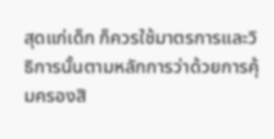สุดแก่เด็ก ก็ควรใช้มาตรการและวิธิการนั้นตามหลักการว่าด้วยการคุ้มครองสิ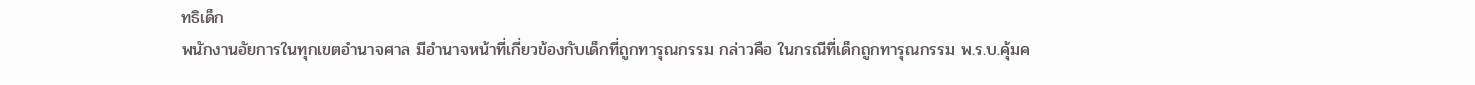ทธิเด็ก
พนักงานอัยการในทุกเขตอำนาจศาล มีอำนาจหน้าที่เกี่ยวข้องกับเด็กที่ถูกทารุณกรรม กล่าวคือ ในกรณีที่เด็กถูกทารุณกรรม พ.ร.บ.คุ้มค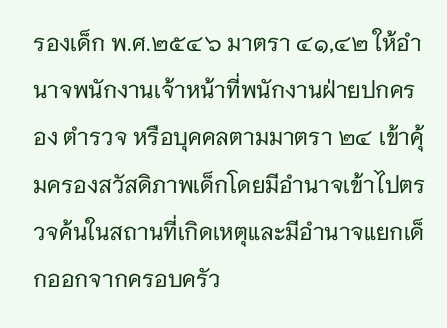รองเด็ก พ.ศ.๒๕๔๖ มาตรา ๔๑,๔๒ ให้อำนาจพนักงานเจ้าหน้าที่พนักงานฝ่ายปกครอง ตำรวจ หรือบุคคลตามมาตรา ๒๔ เข้าคุ้มครองสวัสดิภาพเด็กโดยมีอำนาจเข้าไปตรวจค้นในสถานที่เกิดเหตุและมีอำนาจแยกเด็กออกจากครอบครัว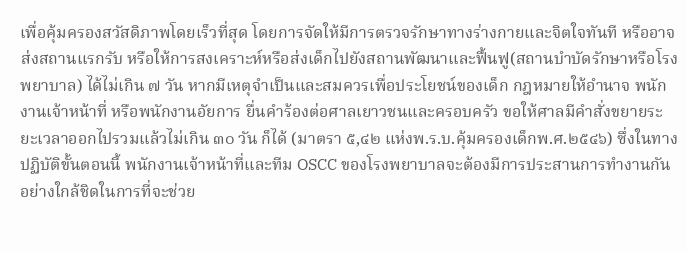เพื่อคุ้มครองสวัสดิภาพโดยเร็วที่สุด โดยการจัดให้มีการตรวจรักษาทางร่างกายและจิตใจทันที หรืออาจส่งสถานแรกรับ หรือให้การสงเคราะห์หรือส่งเด็กไปยังสถานพัฒนาและฟื้นฟู(สถานบำบัดรักษาหรือโรงพยาบาล) ได้ไม่เกิน ๗ วัน หากมีเหตุจำเป็นและสมควรเพื่อประโยชน์ของเด็ก กฎหมายให้อำนาจ พนักงานเจ้าหน้าที่ หรือพนักงานอัยการ ยื่นคำร้องต่อศาลเยาวชนและครอบครัว ขอให้ศาลมีคำสั่งขยายระยะเวลาออกไปรวมแล้วไม่เกิน ๓๐ วัน ก็ได้ (มาตรา ๕,๔๒ แห่งพ.ร.บ.คุ้มครองเด็กพ.ศ.๒๕๔๖) ซึ่งในทางปฏิบัติขั้นตอนนี้ พนักงานเจ้าหน้าที่และทีม OSCC ของโรงพยาบาลจะต้องมีการประสานการทำงานกันอย่างใกล้ชิดในการที่จะช่วย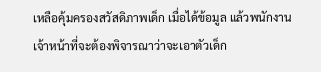เหลือคุ้มครองสวัสดิภาพเด็ก เมื่อได้ข้อมูล แล้วพนักงานเจ้าหน้าที่จะต้องพิจารณาว่าจะเอาตัวเด็ก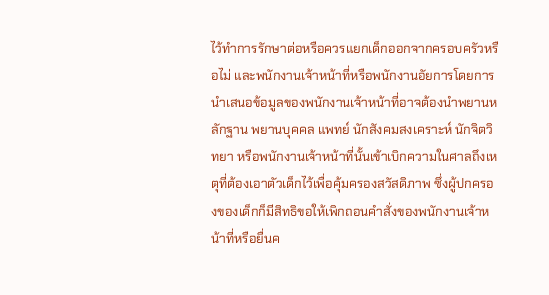ไว้ทำการรักษาต่อหรือควรแยกเด็กออกจากครอบครัวหรือไม่ และพนักงานเจ้าหน้าที่หรือพนักงานอัยการโดยการนำเสนอข้อมูลของพนักงานเจ้าหน้าที่อาจต้องนำพยานหลักฐาน พยานบุคคล แพทย์ นักสังคมสงเคราะห์ นักจิตวิทยา หรือพนักงานเจ้าหน้าที่นั้นเข้าเบิกความในศาลถึงเหตุที่ต้องเอาตัวเด็กไว้เพื่อคุ้มครองสวัสดิภาพ ซึ่งผู้ปกครองของเด็กก็มีสิทธิขอให้เพิกถอนคำสั่งของพนักงานเจ้าหน้าที่หรือยื่นค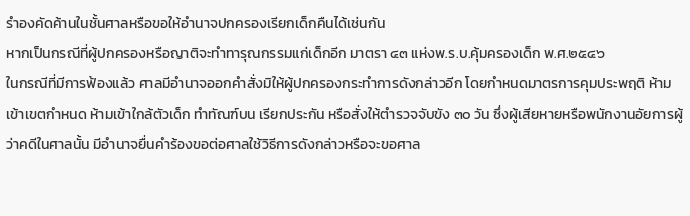รำองคัดค้านในชั้นศาลหรือขอให้อำนาจปกครองเรียกเด็กคืนได้เช่นกัน
หากเป็นกรณีที่ผู้ปกครองหรือญาติจะทำทารุณกรรมแก่เด็กอีก มาตรา ๔๓ แห่งพ.ร.บ.คุ้มครองเด็ก พ.ศ.๒๕๔๖
ในกรณีที่มีการฟ้องแล้ว ศาลมีอำนาจออกคำสั่งมิให้ผู้ปกครองกระทำการดังกล่าวอีก โดยกำหนดมาตรการคุมประพฤติ ห้ามเข้าเขตกำหนด ห้ามเข้าใกล้ตัวเด็ก ทำทัณฑ์บน เรียกประกัน หรือสั่งให้ตำรวจจับขัง ๓๐ วัน ซึ่งผู้เสียหายหรือพนักงานอัยการผู้ว่าคดีในศาลนั้น มีอำนาจยื่นคำร้องขอต่อศาลใช้วิธีการดังกล่าวหรือจะขอศาล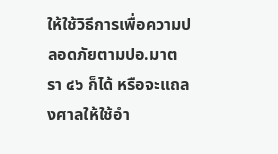ให้ใช้วิธีการเพื่อความปลอดภัยตามปอ.มาตรา ๔๖ ก็ได้ หรือจะแถลงศาลให้ใช้อำ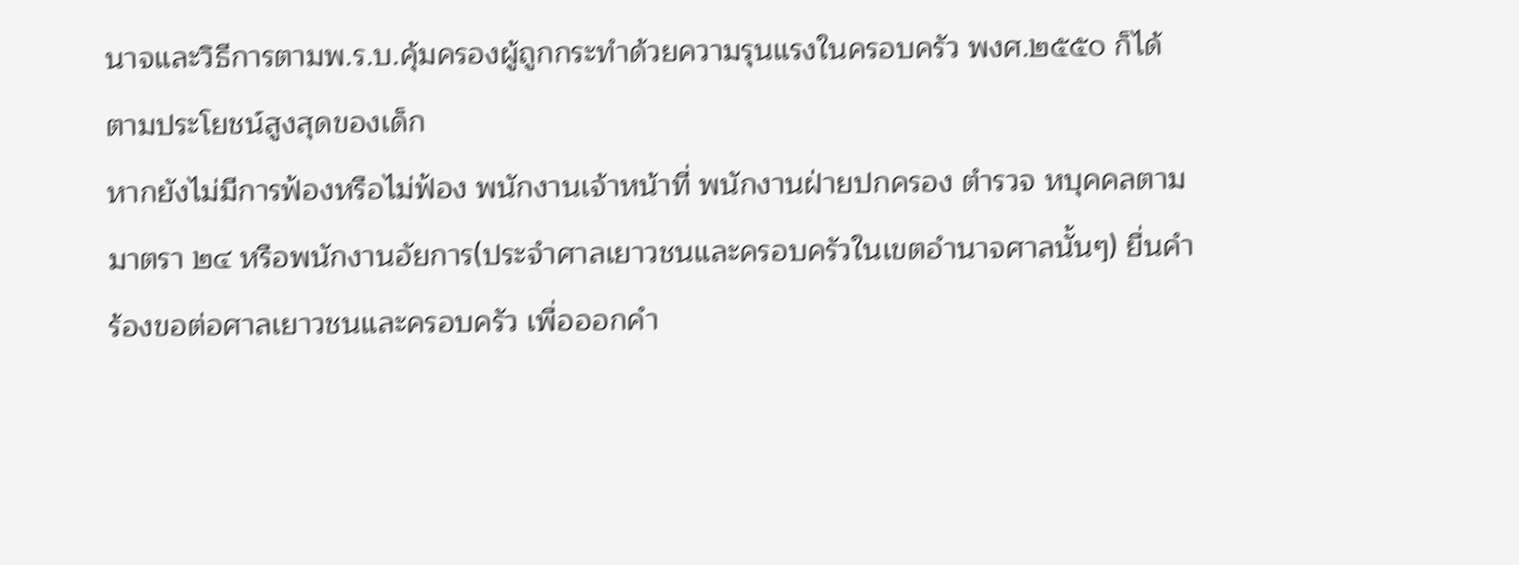นาจและวิธีการตามพ.ร.บ.คุ้มครองผู้ถูกกระทำด้วยความรุนแรงในครอบครัว พงศ.๒๕๕๐ ก็ได้ ตามประโยชน์สูงสุดของเด็ก
หากยังไม่มีการฟ้องหรือไม่ฟ้อง พนักงานเจ้าหน้าที่ พนักงานฝ่ายปกครอง ตำรวจ หบุคคลตามมาตรา ๒๔ หรือพนักงานอัยการ(ประจำศาลเยาวชนและครอบครัวในเขตอำนาจศาลนั้นๆ) ยื่นคำร้องขอต่อศาลเยาวชนและครอบครัว เพื่อออกคำ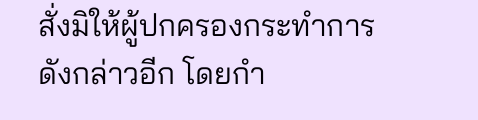สั่งมิให้ผู้ปกครองกระทำการดังกล่าวอีก โดยกำ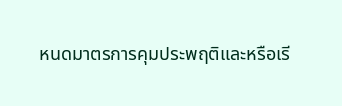หนดมาตรการคุมประพฤติและหรือเรี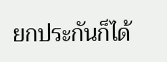ยกประกันก็ได้